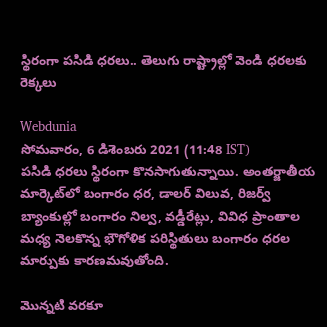స్థిరంగా పసిడి ధరలు.. తెలుగు రాష్ట్రాల్లో వెండి ధరలకు రెక్కలు

Webdunia
సోమవారం, 6 డిశెంబరు 2021 (11:48 IST)
పసిడి ధరలు స్థిరంగా కొనసాగుతున్నాయి. అంతర్జాతీయ మార్కెట్‌లో బంగారం ధర, డాలర్ విలువ, రిజర్వ్ బ్యాంకుల్లో బంగారం నిల్వ, వడ్డీరేట్లు, వివిధ ప్రాంతాల మధ్య నెలకొన్న భౌగోళిక పరిస్థితులు బంగారం ధరల మార్పుకు కారణమవుతోంది.

మొన్నటి వరకూ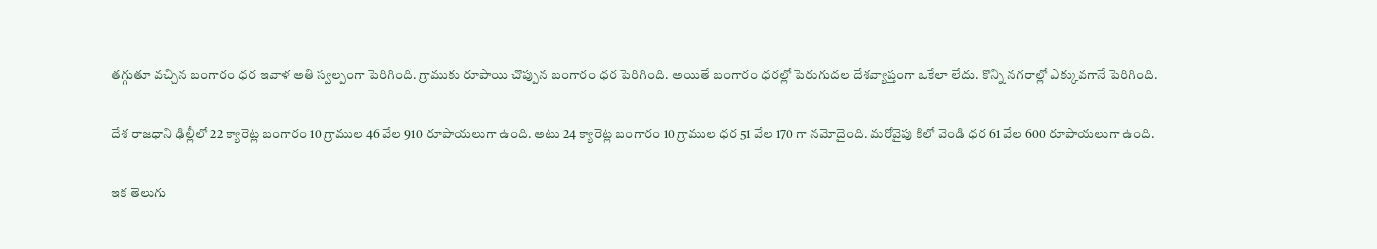తగ్గుతూ వచ్చిన బంగారం ధర ఇవాళ అతి స్వల్పంగా పెరిగింది. గ్రాముకు రూపాయి చొప్పున బంగారం ధర పెరిగింది. అయితే బంగారం ధరల్లో పెరుగుదల దేశవ్యాప్తంగా ఒకేలా లేదు. కొన్ని నగరాల్లో ఎక్కువగానే పెరిగింది.

దేశ రాజధాని ఢిల్లీలో 22 క్యారెట్ల బంగారం 10 గ్రాముల 46 వేల 910 రూపాయలుగా ఉంది. అటు 24 క్యారెట్ల బంగారం 10 గ్రాముల ధ‌ర 51 వేల 170 గా న‌మోదైంది. మరోవైపు కిలో వెండి ధర 61 వేల 600 రూపాయలుగా ఉంది.

ఇక తెలుగు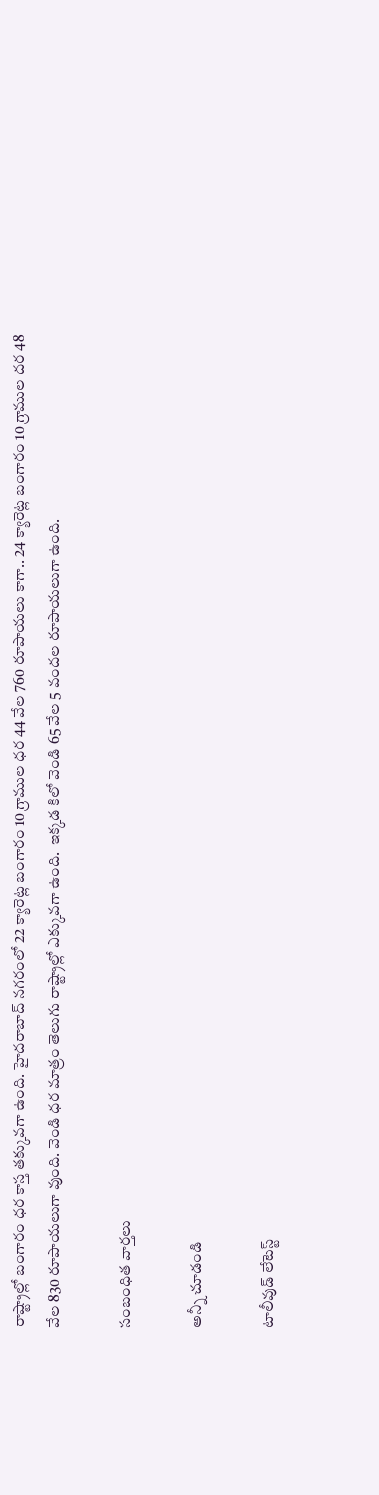రాష్ట్రాల్లో బంగారం ధర కాస్త తక్కువగా ఉంది. హైద‌రాబాద్ న‌గరంలో 22 క్యారెట్ల బంగారం 10 గ్రాముల ధ‌ర 44 వేల 760 రూపాయలు కాగా.. 24 క్యారెట్ల బంగారం 10 గ్రాముల దర 48 వేల 830 రూపాయలుగా వుంది. వెండి ధర మాత్రం తెలుగు రాష్ట్రాల్లో ఎక్కువగా ఉంది.  ఇక్కడ కిలో వెండి 65 వేల 5 వందల రూపాయలుగా ఉంది.

సంబంధిత వార్తలు

అన్నీ చూడండి

టాలీవుడ్ లేటెస్ట్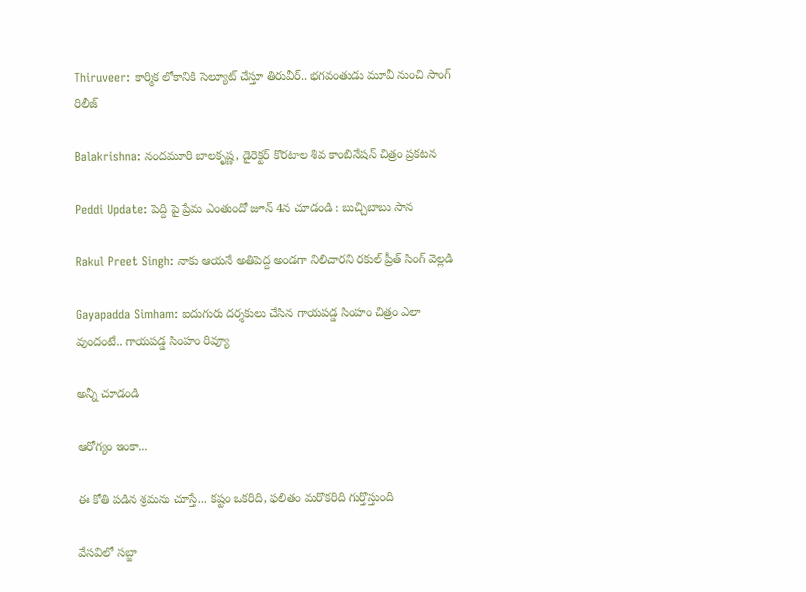Thiruveer: కార్మిక లోకానికి సెల్యూట్ చేస్తూ తిరువీర్.. భగవంతుడు మూవీ నుంచి సాంగ్ రిలీజ్

Balakrishna: నందమూరి బాలకృష్ణ, డైరెక్టర్ కొరటాల శివ కాంబినేషన్ చిత్రం ప్రకటన

Peddi Update: పెద్ది పై ప్రేమ ఎంతుందో జూన్ 4న చూడండి : బుచ్చిబాబు సాన

Rakul Preet Singh: నాకు ఆయనే అతిపెద్ద అండగా నిలిచారని రకుల్ ప్రీత్ సింగ్ వెల్లడి

Gayapadda Simham: ఐదుగురు దర్శకులు చేసిన గాయపడ్డ సింహం చిత్రం ఎలా వుందంటే.. గాయపడ్డ సింహం రివ్యూ

అన్నీ చూడండి

ఆరోగ్యం ఇంకా...

ఈ కోతి పడిన శ్రమను చూస్తే... కష్టం ఒకరిది, ఫలితం మరొకరిది గుర్తొస్తుంది

వేసవిలో సబ్జా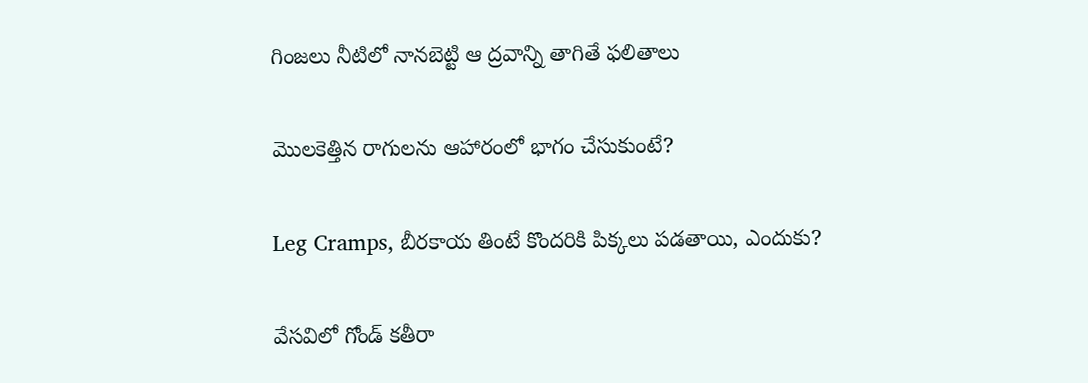గింజలు నీటిలో నానబెట్టి ఆ ద్రవాన్ని తాగితే ఫలితాలు

మొలకెత్తిన రాగులను ఆహారంలో భాగం చేసుకుంటే?

Leg Cramps, బీరకాయ తింటే కొందరికి పిక్కలు పడతాయి, ఎందుకు?

వేసవిలో గోండ్ కతీరా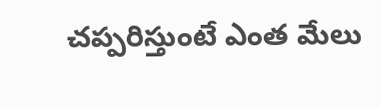చప్పరిస్తుంటే ఎంత మేలు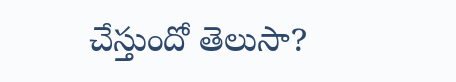చేస్తుందో తెలుసా?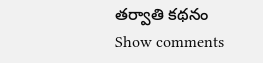తర్వాతి కథనం
Show comments